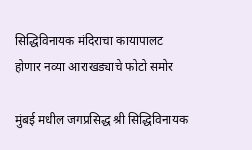सिद्धिविनायक मंदिराचा कायापालट होणार नव्या आराखड्याचे फोटो समोर

मुंबई मधील जगप्रसिद्ध श्री सिद्धिविनायक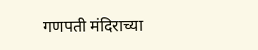गणपती मंदिराच्या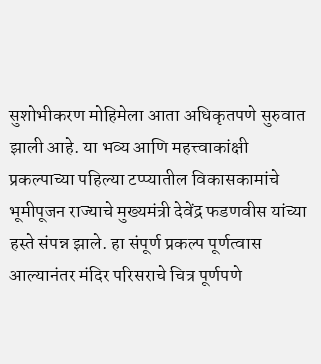सुशोभीकरण मोहिमेला आता अधिकृतपणे सुरुवात झाली आहे. या भव्य आणि महत्त्वाकांक्षी प्रकल्पाच्या पहिल्या टप्प्यातील विकासकामांचे भूमीपूजन राज्याचे मुख्यमंत्री देवेंद्र फडणवीस यांच्या हस्ते संपन्न झाले. हा संपूर्ण प्रकल्प पूर्णत्वास आल्यानंतर मंदिर परिसराचे चित्र पूर्णपणे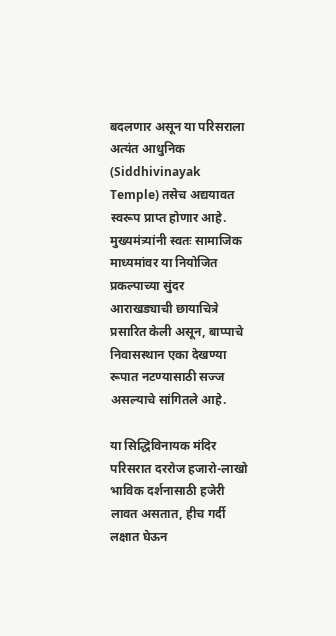बदलणार असून या परिसराला अत्यंत आधुनिक (Siddhivinayak Temple) तसेच अद्ययावत स्वरूप प्राप्त होणार आहे. मुख्यमंत्र्यांनी स्वतः सामाजिक माध्यमांवर या नियोजित प्रकल्पाच्या सुंदर आराखड्याची छायाचित्रे प्रसारित केली असून, बाप्पाचे निवासस्थान एका देखण्या रूपात नटण्यासाठी सज्ज असल्याचे सांगितले आहे.

या सिद्धिविनायक मंदिर परिसरात दररोज हजारो-लाखो भाविक दर्शनासाठी हजेरी लावत असतात, हीच गर्दी लक्षात घेऊन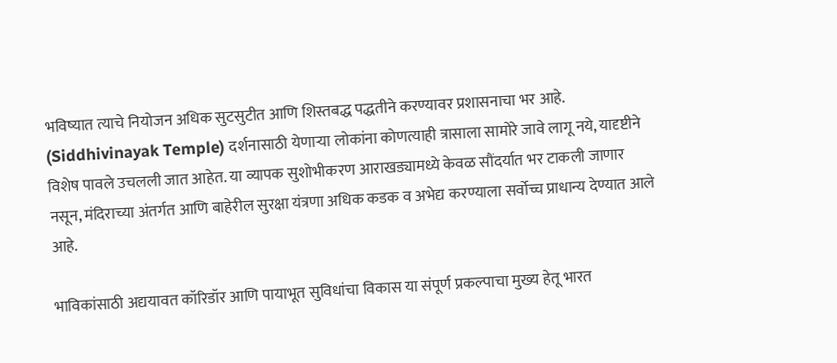भविष्यात त्याचे नियोजन अधिक सुटसुटीत आणि शिस्तबद्ध पद्धतीने करण्यावर प्रशासनाचा भर आहे. (Siddhivinayak Temple) दर्शनासाठी येणाऱ्या लोकांना कोणत्याही त्रासाला सामोरे जावे लागू नये, यादृष्टीने विशेष पावले उचलली जात आहेत. या व्यापक सुशोभीकरण आराखड्यामध्ये केवळ सौंदर्यात भर टाकली जाणार नसून, मंदिराच्या अंतर्गत आणि बाहेरील सुरक्षा यंत्रणा अधिक कडक व अभेद्य करण्याला सर्वोच्च प्राधान्य देण्यात आले आहे.

भाविकांसाठी अद्ययावत कॉरिडॉर आणि पायाभूत सुविधांचा विकास या संपूर्ण प्रकल्पाचा मुख्य हेतू भारत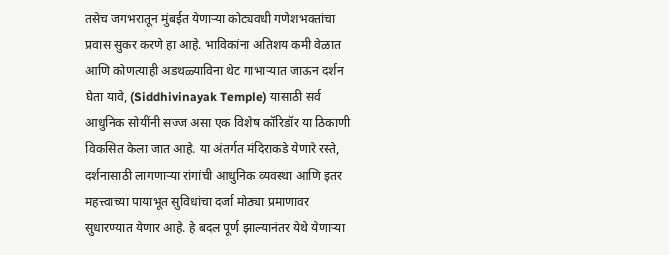तसेच जगभरातून मुंबईत येणाऱ्या कोट्यवधी गणेशभक्तांचा प्रवास सुकर करणे हा आहे. भाविकांना अतिशय कमी वेळात आणि कोणत्याही अडथळ्याविना थेट गाभाऱ्यात जाऊन दर्शन घेता यावे, (Siddhivinayak Temple) यासाठी सर्व आधुनिक सोयींनी सज्ज असा एक विशेष कॉरिडॉर या ठिकाणी विकसित केला जात आहे. या अंतर्गत मंदिराकडे येणारे रस्ते, दर्शनासाठी लागणाऱ्या रांगांची आधुनिक व्यवस्था आणि इतर महत्त्वाच्या पायाभूत सुविधांचा दर्जा मोठ्या प्रमाणावर सुधारण्यात येणार आहे. हे बदल पूर्ण झाल्यानंतर येथे येणाऱ्या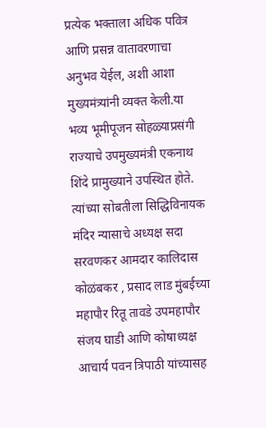प्रत्येक भक्ताला अधिक पवित्र आणि प्रसन्न वातावरणाचा अनुभव येईल, अशी आशा मुख्यमंत्र्यांनी व्यक्त केली.या भव्य भूमीपूजन सोहळ्याप्रसंगी राज्याचे उपमुख्यमंत्री एकनाथ शिंदे प्रामुख्याने उपस्थित होते. त्यांच्या सोबतीला सिद्धिविनायक मंदिर न्यासाचे अध्यक्ष सदा सरवणकर आमदार कालिदास कोळंबकर , प्रसाद लाड मुंबईच्या महापौर रितू तावडे उपमहापौर संजय घाडी आणि कोषाध्यक्ष आचार्य पवन त्रिपाठी यांच्यासह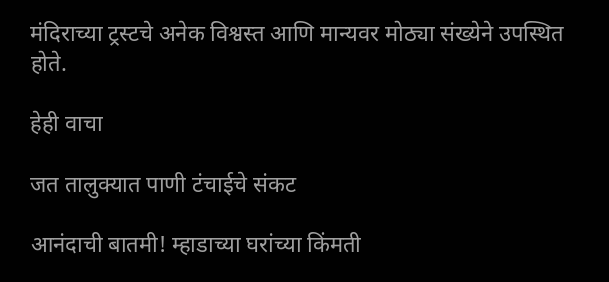मंदिराच्या ट्रस्टचे अनेक विश्वस्त आणि मान्यवर मोठ्या संख्येने उपस्थित होते.

हेही वाचा

जत तालुक्यात पाणी टंचाईचे संकट

आनंदाची बातमी! म्हाडाच्या घरांच्या किंमती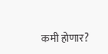कमी होणार?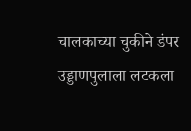चालकाच्या चुकीने डंपर उड्डाणपुलाला लटकला